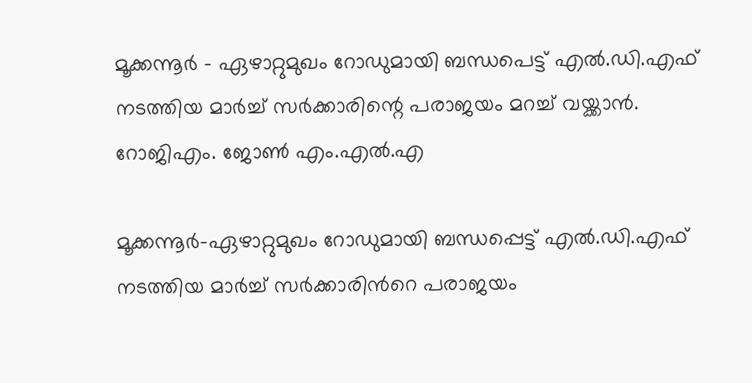മൂക്കന്നൂർ - ഏഴാറ്റുമുഖം റോഡുമായി ബന്ധപെട്ട് എൽ.ഡി.എഫ് നടത്തിയ മാർച്ച് സർക്കാരിന്റെ പരാജയം മറച്ച് വയ്ക്കാൻ. റോജിഎം. ജോൺ എം.എൽ.എ

മൂക്കന്നൂര്‍-ഏഴാറ്റുമുഖം റോഡുമായി ബന്ധപ്പെട്ട് എല്‍.ഡി.എഫ് നടത്തിയ മാര്‍ച്ച് സര്‍ക്കാരിന്‍റെ പരാജയം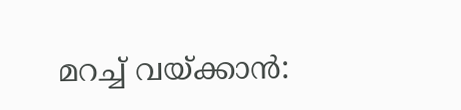മറച്ച് വയ്ക്കാന്‍: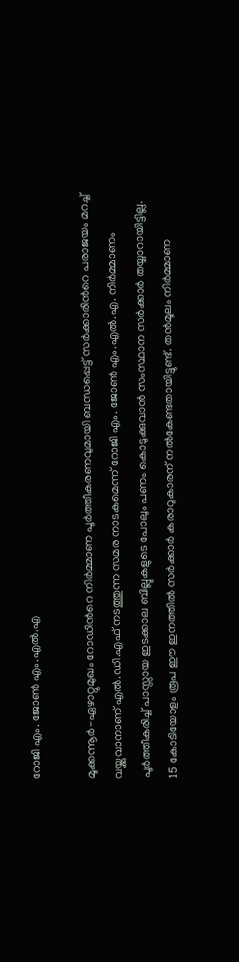റോജി എം. ജോണ്‍ എം.എല്‍.എ

മൂക്കന്നൂര്‍-ഏഴാറ്റുമുഖം റോഡിന്‍റെ നിര്‍മ്മാണ പൂര്‍ത്തീകരണവുമായി ബന്ധപ്പെട്ട് സര്‍ക്കാരിന്‍റെ പരാജയം മറച്ച് വയ്ക്കുവാനാണ് എല്‍.ഡി.എഫ് നടത്തുന്ന സമര നാടകമെന്ന് റോജി എം. ജോണ്‍ എം.എല്‍.എ. നിര്‍മ്മാണം പൂര്‍ത്തീകരിച്ച് പാസ്സായ ഇടക്കാല ബില്ലുകളുടെ പോലും പണം കൊടുക്കുവാന്‍ സംസ്ഥാന സര്‍ക്കാര്‍ തയ്യാറായിട്ടില്ല. 15 കോടിയോളം രൂപ ഈ ഇനത്തില്‍ സര്‍ക്കാര്‍ കരാറുകാരന് നല്‍കേണ്ടതായിട്ടുണ്ട്. തന്‍മൂലം നിര്‍മ്മാണ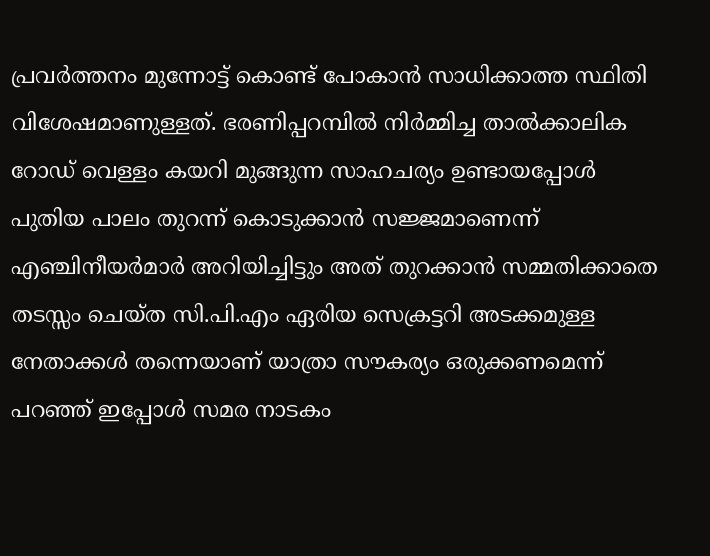പ്രവര്‍ത്തനം മുന്നോട്ട് കൊണ്ട് പോകാന്‍ സാധിക്കാത്ത സ്ഥിതി വിശേഷമാണുള്ളത്. ഭരണിപ്പറമ്പില്‍ നിര്‍മ്മിച്ച താല്‍ക്കാലിക റോഡ് വെള്ളം കയറി മുങ്ങുന്ന സാഹചര്യം ഉണ്ടായപ്പോള്‍ പുതിയ പാലം തുറന്ന് കൊടുക്കാന്‍ സജ്ജമാണെന്ന് എഞ്ചിനീയര്‍മാര്‍ അറിയിച്ചിട്ടും അത് തുറക്കാന്‍ സമ്മതിക്കാതെ തടസ്സം ചെയ്ത സി.പി.എം ഏരിയ സെക്രട്ടറി അടക്കമുള്ള നേതാക്കള്‍ തന്നെയാണ് യാത്രാ സൗകര്യം ഒരുക്കണമെന്ന് പറഞ്ഞ് ഇപ്പോള്‍ സമര നാടകം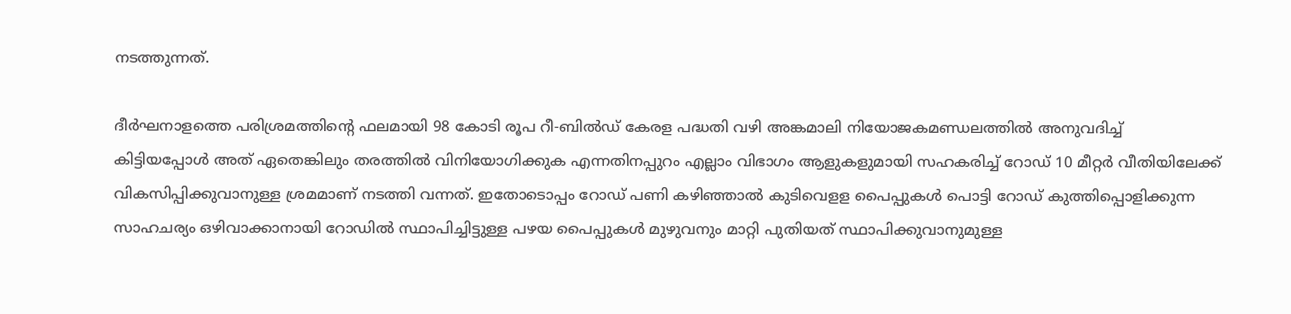നടത്തുന്നത്.

ദീര്‍ഘനാളത്തെ പരിശ്രമത്തിന്‍റെ ഫലമായി 98 കോടി രൂപ റീ-ബില്‍ഡ് കേരള പദ്ധതി വഴി അങ്കമാലി നിയോജകമണ്ഡലത്തില്‍ അനുവദിച്ച് കിട്ടിയപ്പോള്‍ അത് ഏതെങ്കിലും തരത്തില്‍ വിനിയോഗിക്കുക എന്നതിനപ്പുറം എല്ലാം വിഭാഗം ആളുകളുമായി സഹകരിച്ച് റോഡ് 10 മീറ്റര്‍ വീതിയിലേക്ക് വികസിപ്പിക്കുവാനുള്ള ശ്രമമാണ് നടത്തി വന്നത്. ഇതോടൊപ്പം റോഡ് പണി കഴിഞ്ഞാല്‍ കുടിവെളള പൈപ്പുകള്‍ പൊട്ടി റോഡ് കുത്തിപ്പൊളിക്കുന്ന സാഹചര്യം ഒഴിവാക്കാനായി റോഡില്‍ സ്ഥാപിച്ചിട്ടുള്ള പഴയ പൈപ്പുകള്‍ മുഴുവനും മാറ്റി പുതിയത് സ്ഥാപിക്കുവാനുമുള്ള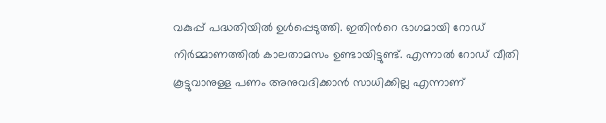വകുപ്പ് പദ്ധതിയില്‍ ഉള്‍പ്പെടുത്തി. ഇതിന്‍റെ ഭാഗമായി റോഡ് നിര്‍മ്മാണത്തില്‍ കാലതാമസം ഉണ്ടായിട്ടുണ്ട്. എന്നാല്‍ റോഡ് വീതി കൂട്ടുവാനുള്ള പണം അനുവദിക്കാന്‍ സാധിക്കില്ല എന്നാണ്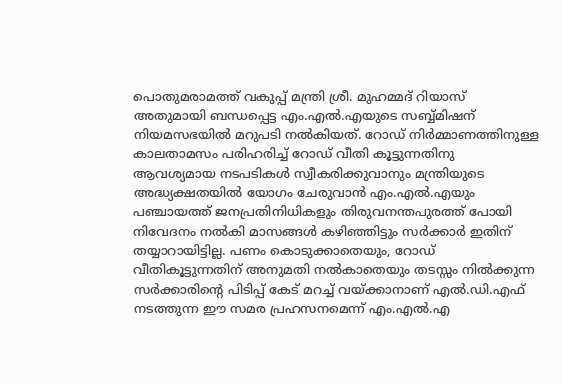പൊതുമരാമത്ത് വകുപ്പ് മന്ത്രി ശ്രീ. മുഹമ്മദ് റിയാസ് അതുമായി ബന്ധപ്പെട്ട എം.എല്‍.എയുടെ സബ്ബ്മിഷന് നിയമസഭയില്‍ മറുപടി നല്‍കിയത്. റോഡ് നിര്‍മ്മാണത്തിനുള്ള കാലതാമസം പരിഹരിച്ച് റോഡ് വീതി കൂട്ടുന്നതിനു ആവശ്യമായ നടപടികള്‍ സ്വീകരിക്കുവാനും മന്ത്രിയുടെ അദ്ധ്യക്ഷതയില്‍ യോഗം ചേരുവാന്‍ എം.എല്‍.എയും പഞ്ചായത്ത് ജനപ്രതിനിധികളും തിരുവനന്തപുരത്ത് പോയി നിവേദനം നല്‍കി മാസങ്ങള്‍ കഴിഞ്ഞിട്ടും സര്‍ക്കാര്‍ ഇതിന് തയ്യാറായിട്ടില്ല. പണം കൊടുക്കാതെയും, റോഡ് വീതികൂട്ടുന്നതിന് അനുമതി നല്‍കാതെയും തടസ്സം നില്‍ക്കുന്ന സര്‍ക്കാരിന്‍റെ പിടിപ്പ് കേട് മറച്ച് വയ്ക്കാനാണ് എല്‍.ഡി.എഫ് നടത്തുന്ന ഈ സമര പ്രഹസനമെന്ന് എം.എല്‍.എ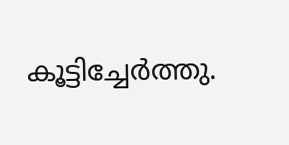കൂട്ടിച്ചേര്‍ത്തു.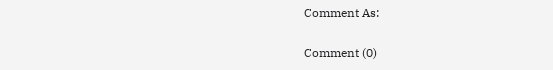Comment As:

Comment (0)